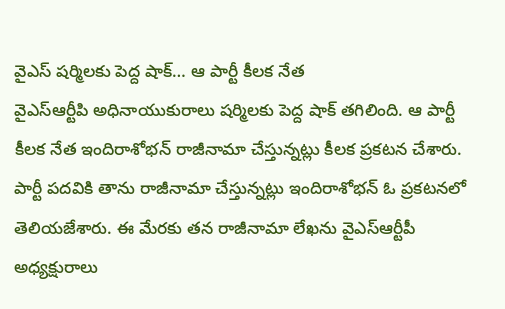వైఎస్ షర్మిలకు పెద్ద షాక్… ఆ పార్టీ కీలక నేత
వైఎస్ఆర్టీపి అధినాయుకురాలు షర్మిలకు పెద్ద షాక్ తగిలింది. ఆ పార్టీ కీలక నేత ఇందిరాశోభన్ రాజీనామా చేస్తున్నట్లు కీలక ప్రకటన చేశారు. పార్టీ పదవికి తాను రాజీనామా చేస్తున్నట్లు ఇందిరాశోభన్ ఓ ప్రకటనలో తెలియజేశారు. ఈ మేరకు తన రాజీనామా లేఖను వైఎస్ఆర్టీపీ అధ్యక్షురాలు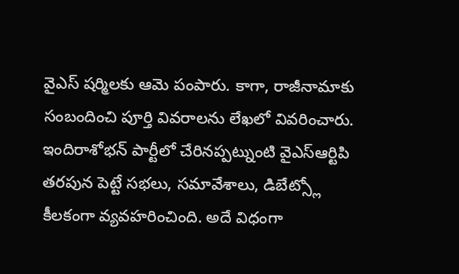వైఎస్ షర్మిలకు ఆమె పంపారు. కాగా, రాజీనామాకు సంబందించి పూర్తి వివరాలను లేఖలో వివరించారు. ఇందిరాశోభన్ పార్టీలో చేరినప్పట్నుంటి వైఎస్ఆర్టిపి తరపున పెట్టే సభలు, సమావేశాలు, డిబేట్స్లో కీలకంగా వ్యవహరించింది. అదే విధంగా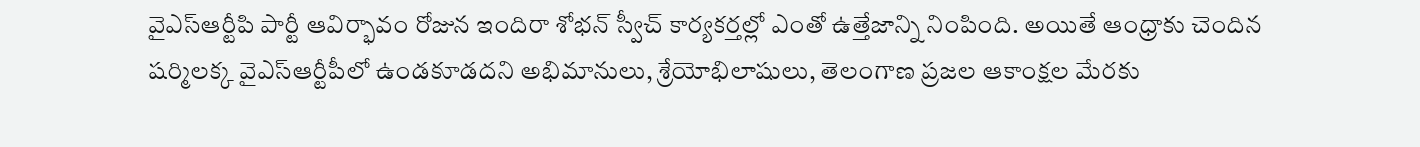వైఎస్ఆర్టీపి పార్టీ ఆవిర్భావం రోజున ఇందిరా శోభన్ స్వీచ్ కార్యకర్తల్లో ఎంతో ఉత్తేజాన్ని నింపింది. అయితే ఆంధ్రాకు చెందిన షర్మిలక్క వైఎస్ఆర్టీపీలో ఉండకూడదని అభిమానులు, శ్రేయోభిలాషులు, తెలంగాణ ప్రజల ఆకాంక్షల మేరకు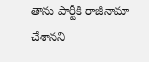తాను పార్టీకి రాజీనామా చేశానని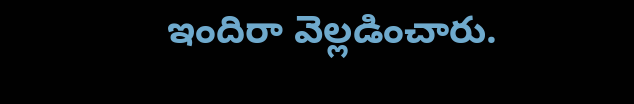ఇందిరా వెల్లడించారు.